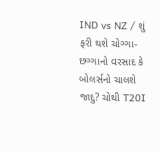IND vs NZ / શું ફરી થશે ચોગ્ગા-છગ્ગાનો વરસાદ કે બોલર્સનો ચાલશે જાદુ? ચોથી T20I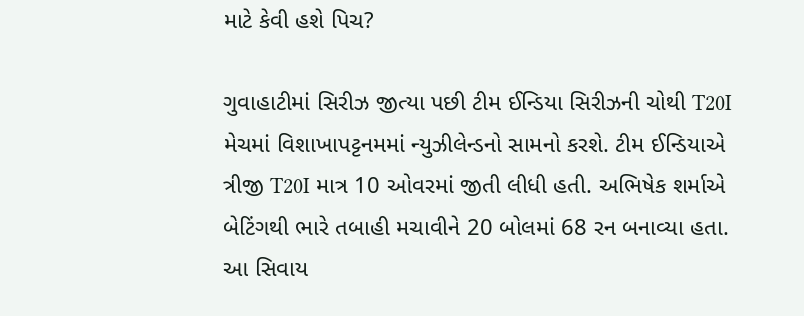માટે કેવી હશે પિચ?

ગુવાહાટીમાં સિરીઝ જીત્યા પછી ટીમ ઈન્ડિયા સિરીઝની ચોથી T20I મેચમાં વિશાખાપટ્ટનમમાં ન્યુઝીલેન્ડનો સામનો કરશે. ટીમ ઈન્ડિયાએ ત્રીજી T20I માત્ર 10 ઓવરમાં જીતી લીધી હતી. અભિષેક શર્માએ બેટિંગથી ભારે તબાહી મચાવીને 20 બોલમાં 68 રન બનાવ્યા હતા. આ સિવાય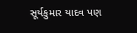સૂર્યકુમાર યાદવ પણ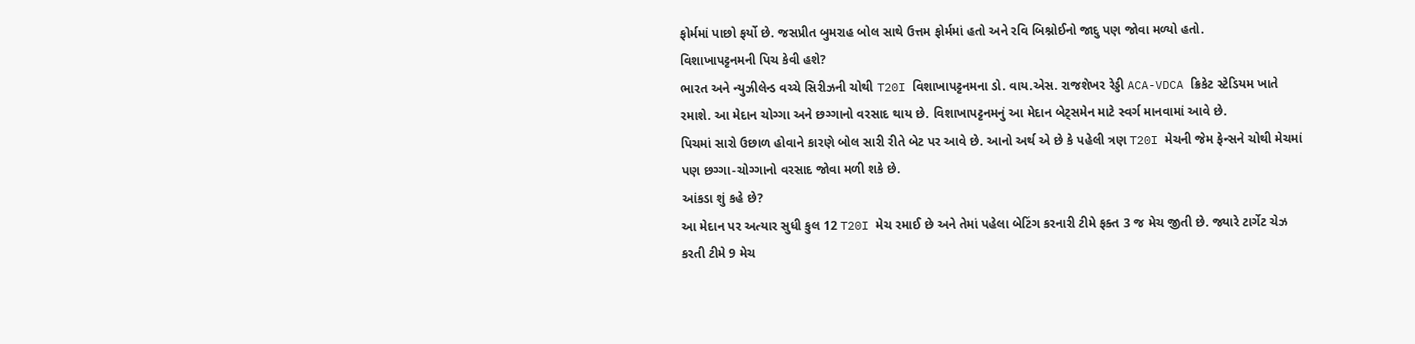ફોર્મમાં પાછો ફર્યો છે. જસપ્રીત બુમરાહ બોલ સાથે ઉત્તમ ફોર્મમાં હતો અને રવિ બિશ્નોઈનો જાદુ પણ જોવા મળ્યો હતો.
વિશાખાપટ્ટનમની પિચ કેવી હશે?
ભારત અને ન્યુઝીલેન્ડ વચ્ચે સિરીઝની ચોથી T20I વિશાખાપટ્ટનમના ડો. વાય.એસ. રાજશેખર રેડ્ડી ACA-VDCA ક્રિકેટ સ્ટેડિયમ ખાતે રમાશે. આ મેદાન ચોગ્ગા અને છગ્ગાનો વરસાદ થાય છે. વિશાખાપટ્ટનમનું આ મેદાન બેટ્સમેન માટે સ્વર્ગ માનવામાં આવે છે.
પિચમાં સારો ઉછાળ હોવાને કારણે બોલ સારી રીતે બેટ પર આવે છે. આનો અર્થ એ છે કે પહેલી ત્રણ T20I મેચની જેમ ફેન્સને ચોથી મેચમાં પણ છગ્ગા-ચોગ્ગાનો વરસાદ જોવા મળી શકે છે.
આંકડા શું કહે છે?
આ મેદાન પર અત્યાર સુધી કુલ 12 T20I મેચ રમાઈ છે અને તેમાં પહેલા બેટિંગ કરનારી ટીમે ફક્ત 3 જ મેચ જીતી છે. જ્યારે ટાર્ગેટ ચેઝ કરતી ટીમે 9 મેચ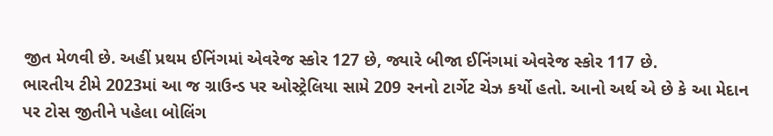જીત મેળવી છે. અહીં પ્રથમ ઈનિંગમાં એવરેજ સ્કોર 127 છે, જ્યારે બીજા ઈનિંગમાં એવરેજ સ્કોર 117 છે.
ભારતીય ટીમે 2023માં આ જ ગ્રાઉન્ડ પર ઓસ્ટ્રેલિયા સામે 209 રનનો ટાર્ગેટ ચેઝ કર્યો હતો. આનો અર્થ એ છે કે આ મેદાન પર ટોસ જીતીને પહેલા બોલિંગ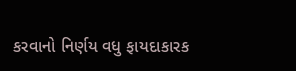કરવાનો નિર્ણય વધુ ફાયદાકારક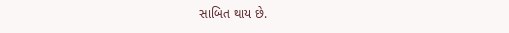સાબિત થાય છે.